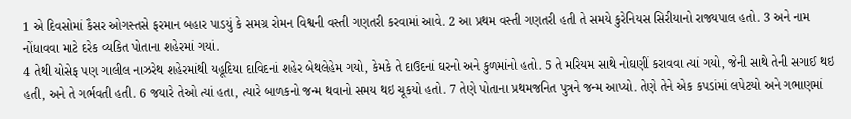1 એ દિવસોમાં કૈસર ઓગસ્તસે ફરમાન બહાર પાડયું કે સમગ્ર રોમન વિશ્વની વસ્તી ગણતરી કરવામાં આવે. 2 આ પ્રથમ વસ્તી ગણતરી હતી તે સમયે કુરેનિયસ સિરીયાનો રાજ્યપાલ હતો. 3 અને નામ નોંધાવવા માટે દરેક વ્યકિત પોતાના શહેરમાં ગયાં.
4 તેથી યોસેફ પણ ગાલીલ નાઝરેથ શહેરમાંથી યહૂદિયા દાવિદનાં શહેર બેથલેહેમ ગયો, કેમકે તે દાઉદનાં ઘરનો અને કુળમાંનો હતો. 5 તે મરિયમ સાથે નોઘણીં કરાવવા ત્યાં ગયો, જેની સાથે તેની સગાઈ થઇ હતી, અને તે ગર્ભવતી હતી. 6 જયારે તેઓ ત્યાં હતા, ત્યારે બાળકનો જન્મ થવાનો સમય થઇ ચૂકયો હતો. 7 તેણે પોતાના પ્રથમજનિત પુત્રને જન્મ આપ્યો. તેણે તેને એક કપડાંમાં લપેટયો અને ગભાણમાં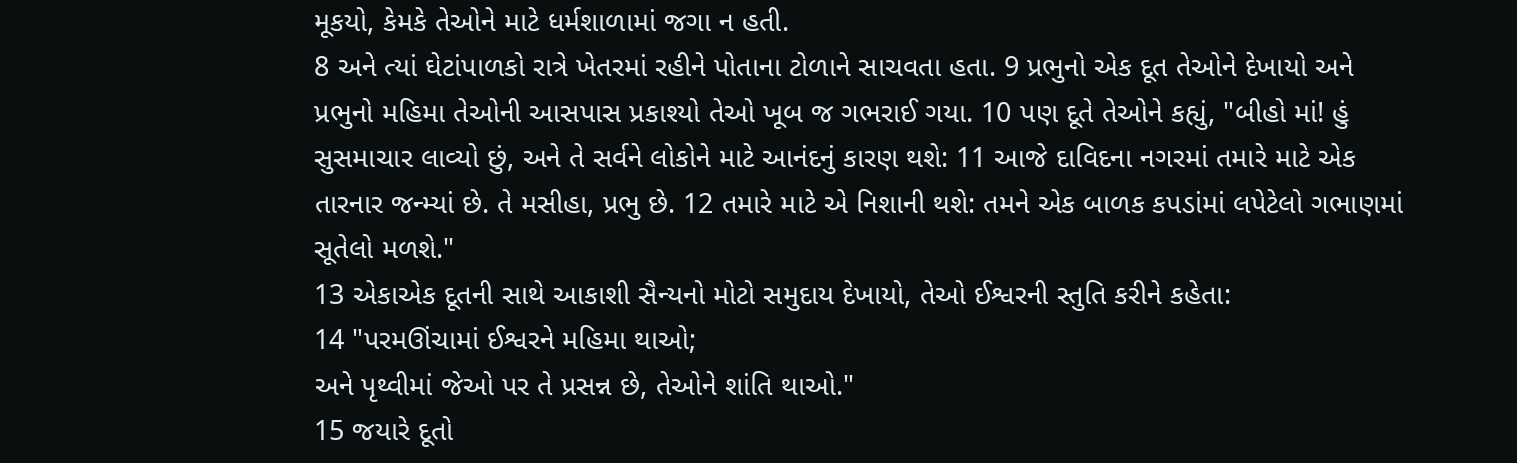મૂકયો, કેમકે તેઓને માટે ધર્મશાળામાં જગા ન હતી.
8 અને ત્યાં ઘેટાંપાળકો રાત્રે ખેતરમાં રહીને પોતાના ટોળાને સાચવતા હતા. 9 પ્રભુનો એક દૂત તેઓને દેખાયો અને પ્રભુનો મહિમા તેઓની આસપાસ પ્રકાશ્યો તેઓ ખૂબ જ ગભરાઈ ગયા. 10 પણ દૂતે તેઓને કહ્યું, "બીહો માં! હું સુસમાચાર લાવ્યો છું, અને તે સર્વને લોકોને માટે આનંદનું કારણ થશે: 11 આજે દાવિદના નગરમાં તમારે માટે એક તારનાર જન્મ્યાં છે. તે મસીહા, પ્રભુ છે. 12 તમારે માટે એ નિશાની થશે: તમને એક બાળક કપડાંમાં લપેટેલો ગભાણમાં સૂતેલો મળશે."
13 એકાએક દૂતની સાથે આકાશી સૈન્યનો મોટો સમુદાય દેખાયો, તેઓ ઈશ્વરની સ્તુતિ કરીને કહેતા:
14 "પરમઊંચામાં ઈશ્વરને મહિમા થાઓ;
અને પૃથ્વીમાં જેઓ પર તે પ્રસન્ન છે, તેઓને શાંતિ થાઓ."
15 જયારે દૂતો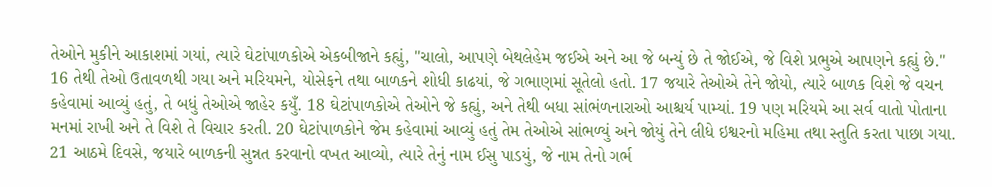તેઓને મુકીને આકાશમાં ગયાં, ત્યારે ઘેટાંપાળકોએ એકબીજાને કહ્યું, "ચાલો, આપણે બેથલેહેમ જઈએ અને આ જે બન્યું છે તે જોઈએ, જે વિશે પ્રભુએ આપણને કહ્યું છે."
16 તેથી તેઓ ઉતાવળથી ગયા અને મરિયમને, યોસેફને તથા બાળકને શોધી કાઢયાં, જે ગભાણમાં સૂતેલો હતો. 17 જયારે તેઓએ તેને જોયો, ત્યારે બાળક વિશે જે વચન કહેવામાં આવ્યું હતું, તે બધું તેઓએ જાહેર કયુઁ. 18 ઘેટાંપાળકોએ તેઓને જે કહ્યું, અને તેથી બધા સાંભંળનારાઓ આશ્ચર્ય પામ્યાં. 19 પણ મરિયમે આ સર્વ વાતો પોતાના મનમાં રાખી અને તે વિશે તે વિચાર કરતી. 20 ઘેટાંપાળકોને જેમ કહેવામાં આવ્યું હતું તેમ તેઓએ સાંભળ્યું અને જોયું તેને લીધે ઇશ્વરનો મહિમા તથા સ્તુતિ કરતા પાછા ગયા.
21 આઠમે દિવસે, જયારે બાળકની સુન્નત કરવાનો વખત આવ્યો, ત્યારે તેનું નામ ઈસુ પાડયું, જે નામ તેનો ગર્ભ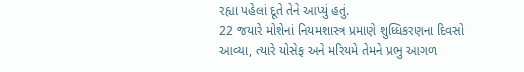રહ્યા પહેલાં દૂતે તેને આપ્યું હતું.
22 જયારે મોશેનાં નિયમશાસ્ત્ર પ્રમાણે શુધ્ધિકરણના દિવસો આવ્યા, ત્યારે યોસેફ અને મરિયમે તેમને પ્રભુ આગળ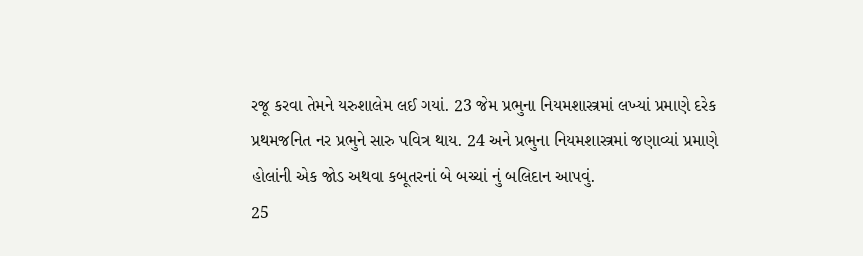રજૂ કરવા તેમને યરુશાલેમ લઈ ગયાં. 23 જેમ પ્રભુના નિયમશાસ્ત્રમાં લખ્યાં પ્રમાણે દરેક પ્રથમજનિત નર પ્રભુને સારુ પવિત્ર થાય. 24 અને પ્રભુના નિયમશાસ્ત્રમાં જણાવ્યાં પ્રમાણે હોલાંની એક જોડ અથવા કબૂતરનાં બે બચ્ચાં નું બલિદાન આપવું.
25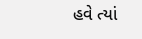હવે ત્યાં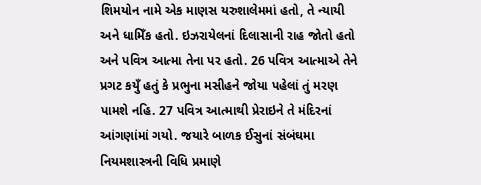શિમયોન નામે એક માણસ યરુશાલેમમાં હતો, તે ન્યાયી અને ધામિઁક હતો. ઇઝરાયેલનાં દિલાસાની રાહ જોતો હતો અને પવિત્ર આત્મા તેના પર હતો. 26 પવિત્ર આત્માએ તેને પ્રગટ કયુઁ હતું કે પ્રભુના મસીહને જોયા પહેલાં તું મરણ પામશે નહિ. 27 પવિત્ર આત્માથી પ્રેરાઇને તે મંદિરનાં આંગણાંમાં ગયો. જયારે બાળક ઈસુનાં સંબંઘમા નિયમશાસ્ત્રની વિધિ પ્રમાણે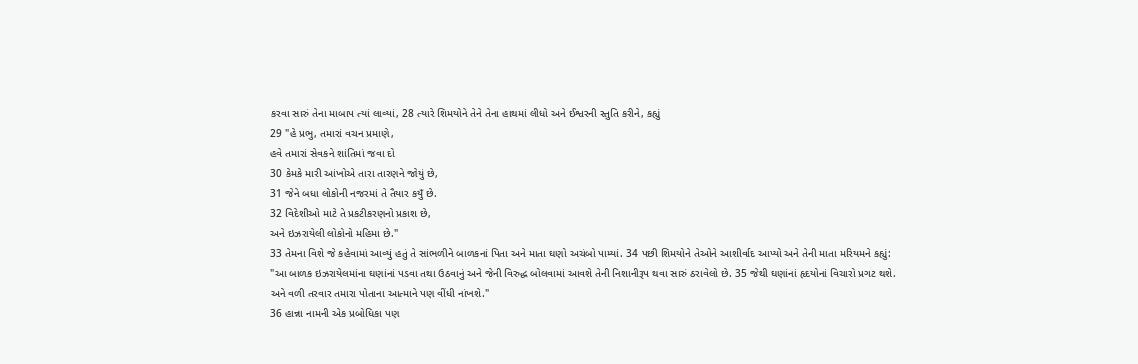કરવા સારું તેના માબાપ ત્યાં લાવ્યાં, 28 ત્યારે શિમયોને તેને તેના હાથમાં લીધો અને ઈશ્વરની સ્તુતિ કરીને, કહ્યું
29 "હે પ્રભુ, તમારાં વચન પ્રમાણે,
હવે તમારાં સેવકને શાંતિમાં જવા દો
30 કેમકે મારી આંખોએ તારા તારણને જોયું છે,
31 જેને બધા લોકોની નજરમાં તે તૈયાર કયુઁ છે.
32 વિદેશીઓ માટે તે પ્રકટીકરણનો પ્રકાશ છે,
અને ઇઝરાયેલી લોકોનો મહિમા છે."
33 તેમના વિશે જે કહેવામાં આવ્યું હતું તે સાંભળીને બાળકનાં પિતા અને માતા ઘણો અચંબો પામ્યાં. 34 પછી શિમયોને તેઓને આશીર્વાદ આપ્યો અને તેની માતા મરિયમને કહ્યું: "આ બાળક ઇઝરાયેલમાંના ઘણાંનાં પડવા તથા ઉઠવાનું અને જેની વિરુદ્ધ બોલવામાં આવશે તેની નિશાનીરૂપ થવા સારું ઠરાવેલો છે. 35 જેથી ઘણાંનાં હૃદયોનાં વિચારો પ્રગટ થશે. અને વળી તરવાર તમારા પોતાના આત્માને પણ વીંધી નાંખશે."
36 હાન્ના નામની એક પ્રબોધિકા પણ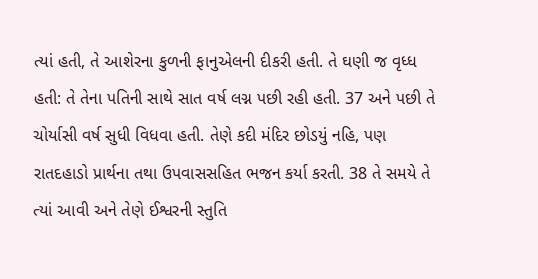ત્યાં હતી, તે આશેરના કુળની ફાનુએલની દીકરી હતી. તે ઘણી જ વૃધ્ધ હતી: તે તેના પતિની સાથે સાત વર્ષ લગ્ન પછી રહી હતી. 37 અને પછી તે ચોર્યાસી વર્ષ સુધી વિધવા હતી. તેણે કદી મંદિર છોડયું નહિ, પણ રાતદહાડો પ્રાર્થના તથા ઉપવાસસહિત ભજન કર્યા કરતી. 38 તે સમયે તે ત્યાં આવી અને તેણે ઈશ્વરની સ્તુતિ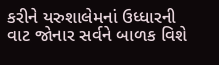કરીને યરુશાલેમનાં ઉધ્ધારની વાટ જોનાર સર્વને બાળક વિશે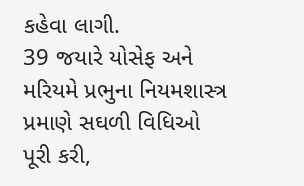કહેવા લાગી.
39 જયારે યોસેફ અને મરિયમે પ્રભુના નિયમશાસ્ત્ર પ્રમાણે સઘળી વિધિઓ પૂરી કરી,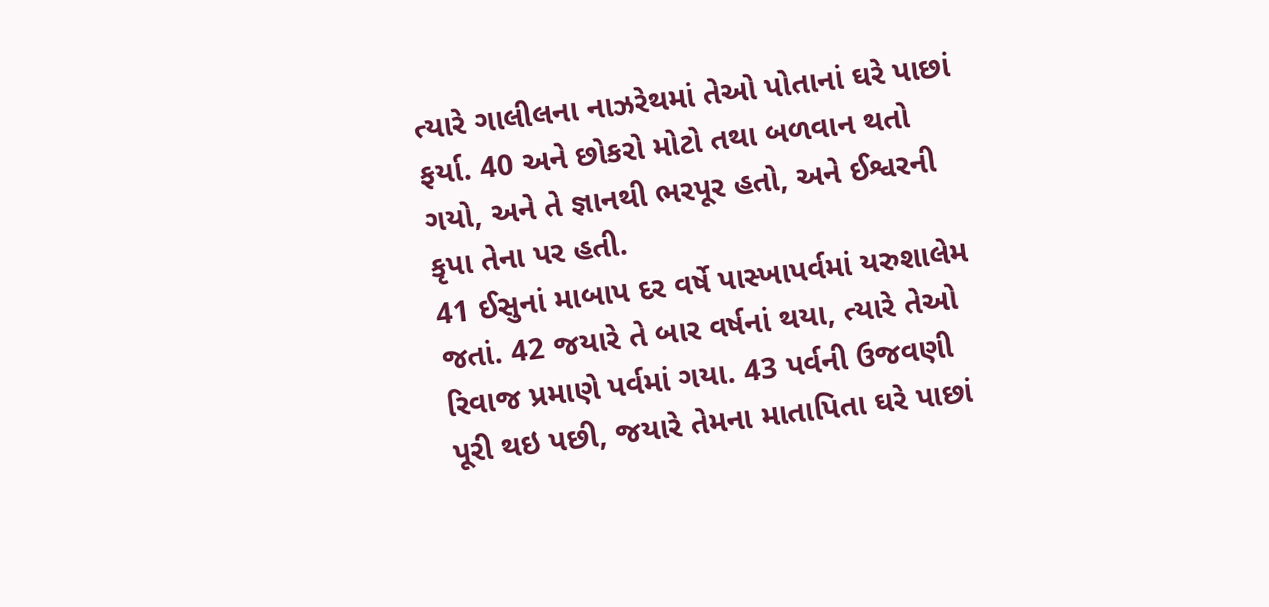ત્યારે ગાલીલના નાઝરેથમાં તેઓ પોતાનાં ઘરે પાછાં ફર્યા. 40 અને છોકરો મોટો તથા બળવાન થતો ગયો, અને તે જ્ઞાનથી ભરપૂર હતો, અને ઈશ્વરની કૃપા તેના પર હતી.
41 ઈસુનાં માબાપ દર વર્ષે પાસ્ખાપર્વમાં યરુશાલેમ જતાં. 42 જયારે તે બાર વર્ષનાં થયા, ત્યારે તેઓ રિવાજ પ્રમાણે પર્વમાં ગયા. 43 પર્વની ઉજવણી પૂરી થઇ પછી, જયારે તેમના માતાપિતા ઘરે પાછાં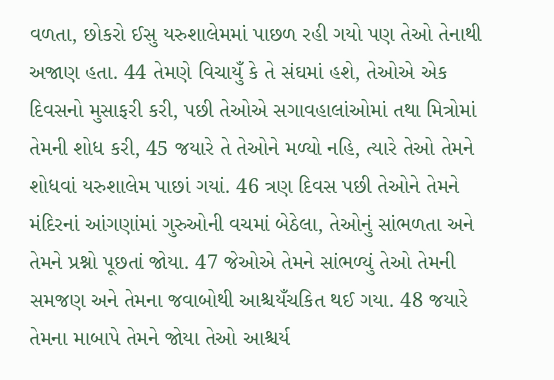વળતા, છોકરો ઈસુ યરુશાલેમમાં પાછળ રહી ગયો પણ તેઓ તેનાથી અજાણ હતા. 44 તેમણે વિચાયુઁ કે તે સંઘમાં હશે, તેઓએ એક દિવસનો મુસાફરી કરી, પછી તેઓએ સગાવહાલાંઓમાં તથા મિત્રોમાં તેમની શોધ કરી, 45 જયારે તે તેઓને મળ્યો નહિ, ત્યારે તેઓ તેમને શોધવાં યરુશાલેમ પાછાં ગયાં. 46 ત્રણ દિવસ પછી તેઓને તેમને મંદિરનાં આંગણાંમાં ગુરુઓની વચમાં બેઠેલા, તેઓનું સાંભળતા અને તેમને પ્રશ્નો પૂછતાં જોયા. 47 જેઓએ તેમને સાંભળ્યું તેઓ તેમની સમજણ અને તેમના જવાબોથી આશ્ચયઁચકિત થઈ ગયા. 48 જયારે તેમના માબાપે તેમને જોયા તેઓ આશ્ચર્ય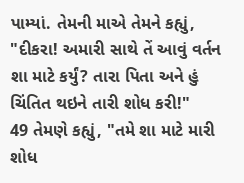પામ્યાં. તેમની માએ તેમને કહ્યું, "દીકરા! અમારી સાથે તેં આવું વર્તન શા માટે કર્યું? તારા પિતા અને હું ચિંતિત થઇને તારી શોધ કરી!"
49 તેમણે કહ્યું, "તમે શા માટે મારી શોધ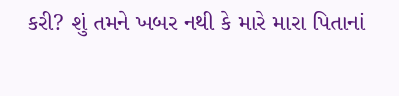કરી? શું તમને ખબર નથી કે મારે મારા પિતાનાં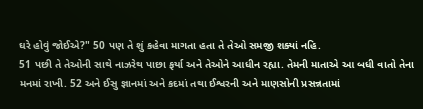ઘરે હોવું જોઈએ?" 50 પણ તે શું કહેવા માગતા હતા તે તેઓ સમજી શક્યાં નહિ.
51 પછી તે તેઓની સાથે નાઝરેથ પાછા ફર્યા અને તેઓને આધીન રહ્યા. તેમની માતાએ આ બધી વાતો તેના મનમાં રાખી. 52 અને ઈસુ જ્ઞાનમાં અને કદમાં તથા ઈશ્વરની અને માણસોની પ્રસન્નતામાં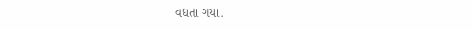વધતા ગયા.